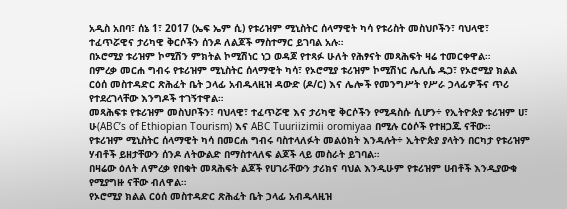አዲስ አበባ፣ ሰኔ 1፣ 2017 (ኤፍ ኤም ሲ) የቱሪዝም ሚኒስትር ሰላማዊት ካሳ የቱሪስት መስህቦችን፣ ባህላዊ፣ ተፈጥሯዊና ታሪካዊ ቅርሶችን ሰንዶ ለልጆች ማስተማር ይገባል አሉ።
በኦሮሚያ ቱሪዝም ኮሚሽን ምክትል ኮሚሽነር ነጋ ወዳጆ የተጻፉ ሁለት የሕፃናት መጻሕፍት ዛሬ ተመርቀዋል።
በምረቃ መርሐ ግብሩ የቱሪዝም ሚኒስትር ሰላማዊት ካሳ፣ የኦሮሚያ ቱሪዝም ኮሚሽነር ሌሊሴ ዱጋ፣ የኦሮሚያ ክልል ርዕሰ መስተዳድር ጽሕፈት ቤት ኃላፊ አብዱላዚዝ ዳውድ (ዶ/ር) እና ሌሎች የመንግሥት የሥራ ኃላፊዎችና ጥሪ የተደረገላቸው እንግዶች ተገኝተዋል።
መጻሕፍቱ የቱሪዝም መስህቦችን፣ ባህላዊ፣ ተፈጥሯዊ እና ታሪካዊ ቅርሶችን የሚዳስሱ ሲሆን÷ የኢትዮጵያ ቱሪዝም ሀ፣ ሁ(ABC’s of Ethiopian Tourism) እና ABC Tuuriizimii oromiyaa በሚሉ ርዕሶች የተዘጋጁ ናቸው።
የቱሪዝም ሚኒስትር ሰላማዊት ካሳ በመርሐ ግብሩ ባስተላለፉት መልዕክት እንዳሉት÷ ኢትዮጵያ ያላትን በርካታ የቱሪዝም ሃብቶች ይዘታቸውን ሰንዶ ለትውልድ በማስተላለፍ ልጆች ላይ መስራት ይገባል።
በዛሬው ዕለት ለምረቃ የበቁት መጻሕፍት ልጆች የሀገራቸውን ታሪክና ባህል እንዲሁም የቱሪዝም ሀብቶች እንዲያውቁ የሚያግዙ ናቸው ብለዋል።
የኦሮሚያ ክልል ርዕሰ መስተዳድር ጽሕፈት ቤት ኃላፊ አብዱላዚዝ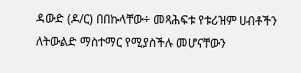ዳውድ (ዶ/ር) በበኩላቸው÷ መጻሕፍቱ የቱሪዝም ሀብቶችን ለትውልድ ማስተማር የሚያስችሉ መሆናቸውን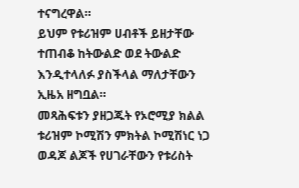ተናግረዋል።
ይህም የቱሪዝም ሀብቶች ይዘታቸው ተጠብቆ ከትውልድ ወደ ትውልድ እንዲተላለፉ ያስችላል ማለታቸውን ኢዜአ ዘግቧል።
መጻሕፍቱን ያዘጋጁት የኦሮሚያ ክልል ቱሪዝም ኮሚሽን ምክትል ኮሚሽነር ነጋ ወዳጆ ልጆች የሀገራቸውን የቱሪስት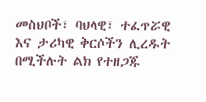መስህቦች፣ ባህላዊ፣ ተፈጥሯዊ እና ታሪካዊ ቅርሶችን ሊረዱት በሚችሉት ልክ የተዘጋጁ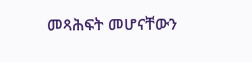መጻሕፍት መሆናቸውን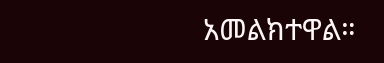አመልክተዋል።